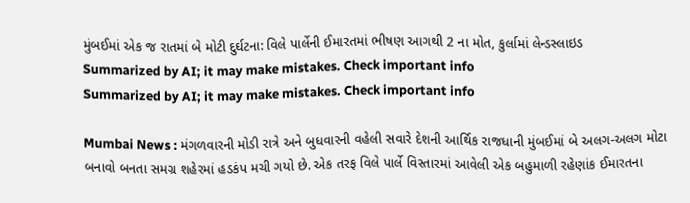મુંબઈમાં એક જ રાતમાં બે મોટી દુર્ઘટના: વિલે પાર્લેની ઈમારતમાં ભીષણ આગથી 2 ના મોત, કુર્લામાં લેન્ડસ્લાઇડ
Summarized by AI; it may make mistakes. Check important info
Summarized by AI; it may make mistakes. Check important info

Mumbai News : મંગળવારની મોડી રાત્રે અને બુધવારની વહેલી સવારે દેશની આર્થિક રાજધાની મુંબઈમાં બે અલગ-અલગ મોટા બનાવો બનતા સમગ્ર શહેરમાં હડકંપ મચી ગયો છે. એક તરફ વિલે પાર્લે વિસ્તારમાં આવેલી એક બહુમાળી રહેણાંક ઈમારતના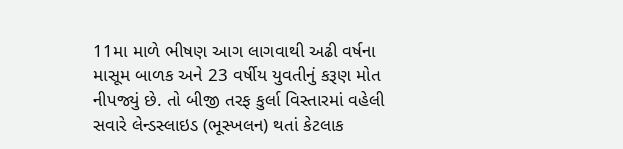11મા માળે ભીષણ આગ લાગવાથી અઢી વર્ષના માસૂમ બાળક અને 23 વર્ષીય યુવતીનું કરૂણ મોત નીપજ્યું છે. તો બીજી તરફ કુર્લા વિસ્તારમાં વહેલી સવારે લેન્ડસ્લાઇડ (ભૂસ્ખલન) થતાં કેટલાક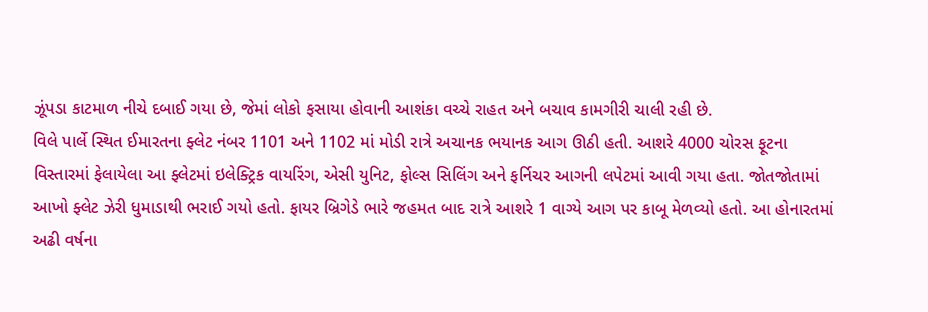ઝૂંપડા કાટમાળ નીચે દબાઈ ગયા છે, જેમાં લોકો ફસાયા હોવાની આશંકા વચ્ચે રાહત અને બચાવ કામગીરી ચાલી રહી છે.
વિલે પાર્લે સ્થિત ઈમારતના ફ્લેટ નંબર 1101 અને 1102 માં મોડી રાત્રે અચાનક ભયાનક આગ ઊઠી હતી. આશરે 4000 ચોરસ ફૂટના વિસ્તારમાં ફેલાયેલા આ ફ્લેટમાં ઇલેક્ટ્રિક વાયરિંગ, એસી યુનિટ, ફોલ્સ સિલિંગ અને ફર્નિચર આગની લપેટમાં આવી ગયા હતા. જોતજોતામાં આખો ફ્લેટ ઝેરી ધુમાડાથી ભરાઈ ગયો હતો. ફાયર બ્રિગેડે ભારે જહમત બાદ રાત્રે આશરે 1 વાગ્યે આગ પર કાબૂ મેળવ્યો હતો. આ હોનારતમાં અઢી વર્ષના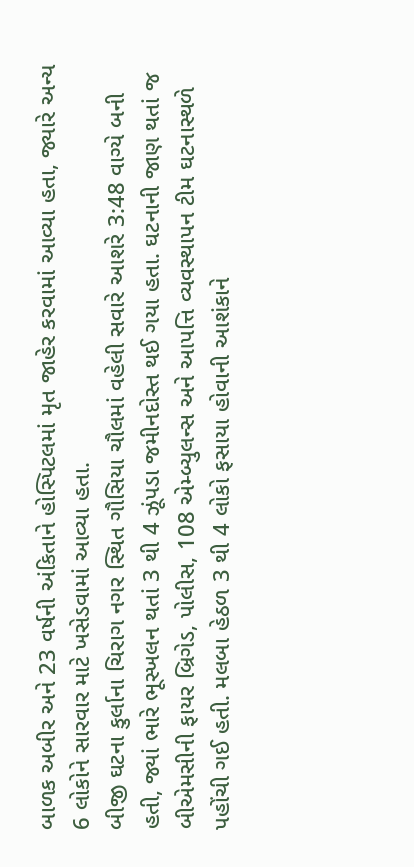બાળક અબીર અને 23 વર્ષની અંકિતાને હોસ્પિટલમાં મૃત જાહેર કરવામાં આવ્યા હતા, જ્યારે અન્ય 6 લોકોને સારવાર માટે ખસેડવામાં આવ્યા હતા.
બીજી ઘટના કુર્લાના ચિરાગ નગર સ્થિત ગૌસિયા ચૌલમાં વહેલી સવારે આશરે 3:48 વાગ્યે બની હતી, જ્યાં ભારે ભૂસ્ખલન થતાં 3 થી 4 ઝૂંપડા જમીનદોસ્ત થઈ ગયા હતા. ઘટનાની જાણ થતાં જ બીએમસીની ફાયર બ્રિગેડ, પોલીસ, 108 એમ્બ્યુલન્સ અને આપત્તિ વ્યવસ્થાપન ટીમ ઘટનાસ્થળે પહોંચી ગઈ હતી. મલબા હેઠળ 3 થી 4 લોકો ફસાયા હોવાની આશંકાને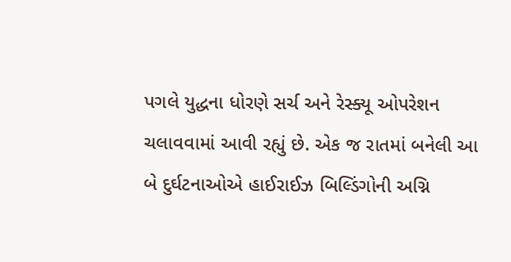પગલે યુદ્ધના ધોરણે સર્ચ અને રેસ્ક્યૂ ઓપરેશન ચલાવવામાં આવી રહ્યું છે. એક જ રાતમાં બનેલી આ બે દુર્ઘટનાઓએ હાઈરાઈઝ બિલ્ડિંગોની અગ્નિ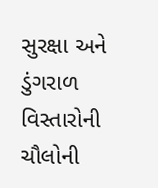સુરક્ષા અને ડુંગરાળ વિસ્તારોની ચૌલોની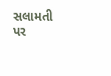સલામતી પર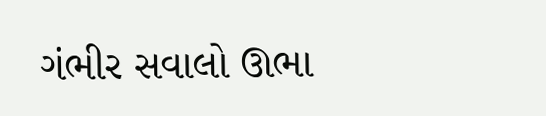ગંભીર સવાલો ઊભા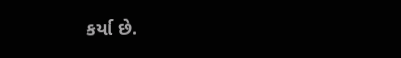કર્યા છે.